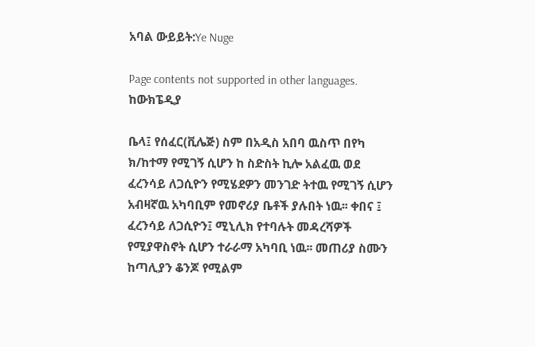አባል ውይይት:Ye Nuge

Page contents not supported in other languages.
ከውክፔዲያ

ቤላ፤ የሰፈር(ቪሌጅ) ስም በአዲስ አበባ ዉስጥ በየካ ክ/ከተማ የሚገኝ ሲሆን ከ ስድስት ኪሎ አልፈዉ ወደ ፈረንሳይ ለጋሲዮን የሚሄደዎን መንገድ ትተዉ የሚገኝ ሲሆን አብዛኛዉ አካባቢም የመኖሪያ ቤቶች ያሉበት ነዉ፡፡ ቀበና ፤ ፈረንሳይ ለጋሲዮን፤ ሚኒሊክ የተባሉት መዳረሻዎች የሚያዋስኖት ሲሆን ተራራማ አካባቢ ነዉ፡፡ መጠሪያ ስሙን ከጣሊያን ቆንጆ የሚልም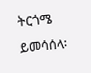ትርጎሜ ይመሳሰላ፡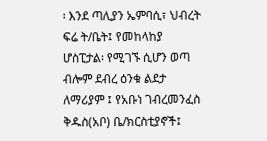፡ እንደ ጣሊያን ኤምባሲ፣ ህብረት ፍሬ ት/ቤት፤ የመከላከያ ሆስፒታል፡ የሚገኙ ሲሆን ወጣ ብሎም ደብረ ዕንቁ ልደታ ለማሪያም ፤ የአቡነ ገብረመንፈስ ቅዱስ(አቦ) ቤ/ክርስቲያኖች፤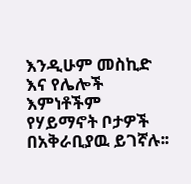እንዲሁም መስኪድ እና የሌሎች እምነቶችም የሃይማኖት ቦታዎች በአቅራቢያዉ ይገኛሉ፡፡